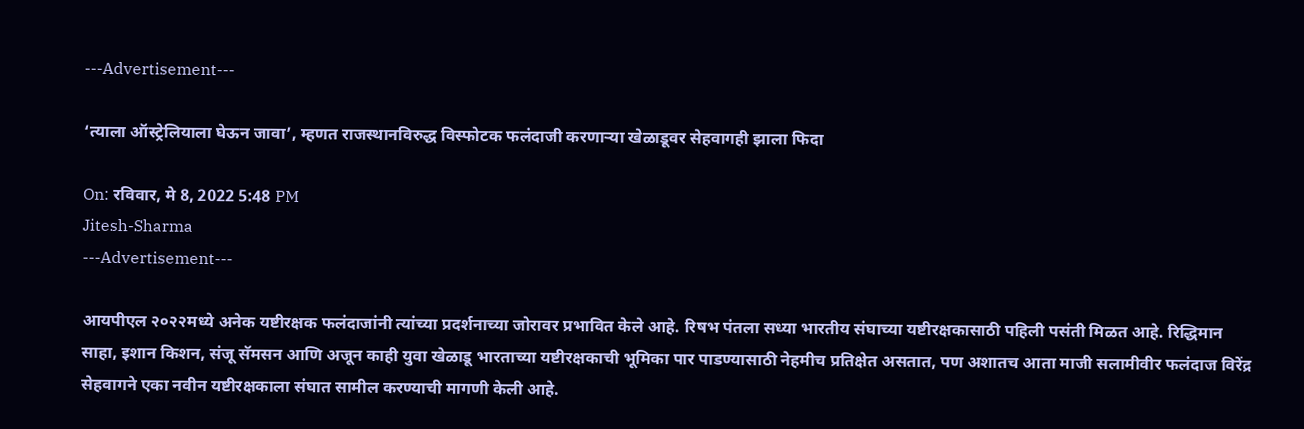---Advertisement---

‘त्याला ऑस्ट्रेलियाला घेऊन जावा’, म्हणत राजस्थानविरुद्ध विस्फोटक फलंदाजी करणाऱ्या खेळाडूवर सेहवागही झाला फिदा

On: रविवार, मे 8, 2022 5:48 PM
Jitesh-Sharma
---Advertisement---

आयपीएल २०२२मध्ये अनेक यष्टीरक्षक फलंदाजांनी त्यांच्या प्रदर्शनाच्या जोरावर प्रभावित केले आहे. रिषभ पंतला सध्या भारतीय संघाच्या यष्टीरक्षकासाठी पहिली पसंती मिळत आहे. रिद्धिमान साहा, इशान किशन, संजू सॅमसन आणि अजून काही युवा खेळाडू भारताच्या यष्टीरक्षकाची भूमिका पार पाडण्यासाठी नेहमीच प्रतिक्षेत असतात, पण अशातच आता माजी सलामीवीर फलंदाज विरेंद्र सेहवागने एका नवीन यष्टीरक्षकाला संघात सामील करण्याची मागणी केली आहे.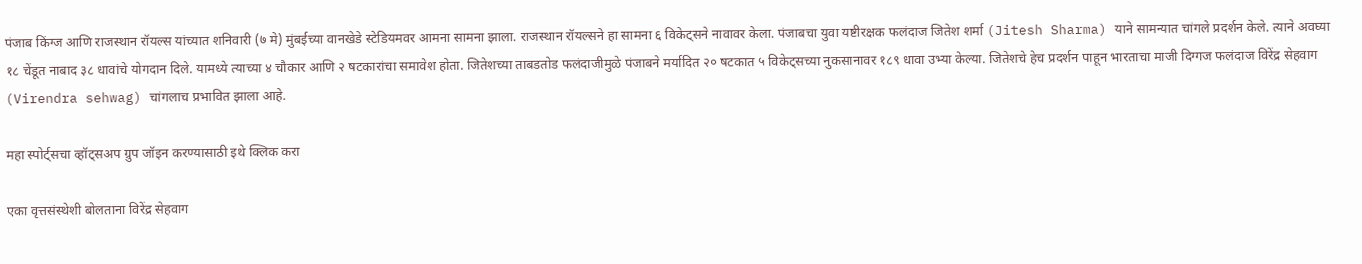पंजाब किंग्ज आणि राजस्थान रॉयल्स यांच्यात शनिवारी (७ मे) मुंबईच्या वानखेडे स्टेडियमवर आमना सामना झाला. राजस्थान रॉयल्सने हा सामना ६ विकेट्सने नावावर केला. पंजाबचा युवा यष्टीरक्षक फलंदाज जितेश शर्मा (Jitesh Sharma) याने सामन्यात चांगले प्रदर्शन केले. त्याने अवघ्या १८ चेंडूत नाबाद ३८ धावांचे योगदान दिले. यामध्ये त्याच्या ४ चौकार आणि २ षटकारांचा समावेश होता. जितेशच्या ताबडतोड फलंदाजीमुळे पंजाबने मर्यादित २० षटकात ५ विकेट्सच्या नुकसानावर १८९ धावा उभ्या केल्या. जितेशचे हेच प्रदर्शन पाहून भारताचा माजी दिग्गज फलंदाज विरेंद्र सेहवाग (Virendra sehwag) चांगलाच प्रभावित झाला आहे.

महा स्पोर्ट्सचा व्हॉट्सअप ग्रुप जॉइन करण्यासाठी इथे क्लिक करा

एका वृत्तसंस्थेशी बोलताना विरेंद्र सेहवाग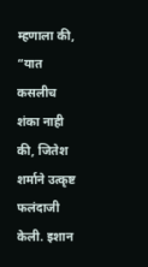म्हणाला की, “यात कसलीच शंका नाही की, जितेश शर्माने उत्कृष्ट फलंदाजी केली. इशान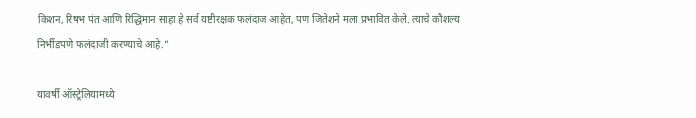किशन, रिषभ पंत आणि रिद्धिमान साहा हे सर्व यष्टीरक्षक फलंदाज आहेत, पण जितेशने मला प्रभावित केले. त्याचे कौशल्य निर्भीडपणे फलंदाजी करण्याचे आहे.”

यावर्षी ऑस्ट्रेलियामध्ये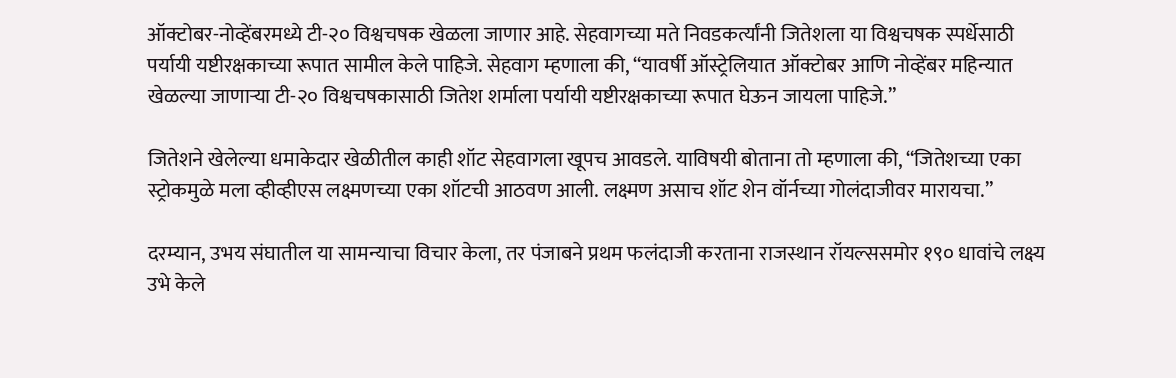ऑक्टोबर-नोव्हेंबरमध्ये टी-२० विश्वचषक खेळला जाणार आहे. सेहवागच्या मते निवडकर्त्यांनी जितेशला या विश्वचषक स्पर्धेसाठी पर्यायी यष्टीरक्षकाच्या रूपात सामील केले पाहिजे. सेहवाग म्हणाला की, “यावर्षी ऑस्ट्रेलियात ऑक्टोबर आणि नोव्हेंबर महिन्यात खेळल्या जाणाऱ्या टी-२० विश्वचषकासाठी जितेश शर्माला पर्यायी यष्टीरक्षकाच्या रूपात घेऊन जायला पाहिजे.”

जितेशने खेलेल्या धमाकेदार खेळीतील काही शॉट सेहवागला खूपच आवडले. याविषयी बोताना तो म्हणाला की, “जितेशच्या एका स्ट्रोकमुळे मला व्हीव्हीएस लक्ष्मणच्या एका शॉटची आठवण आली. लक्ष्मण असाच शॉट शेन वॉर्नच्या गोलंदाजीवर मारायचा.”

दरम्यान, उभय संघातील या सामन्याचा विचार केला, तर पंजाबने प्रथम फलंदाजी करताना राजस्थान रॉयल्ससमोर १९० धावांचे लक्ष्य उभे केले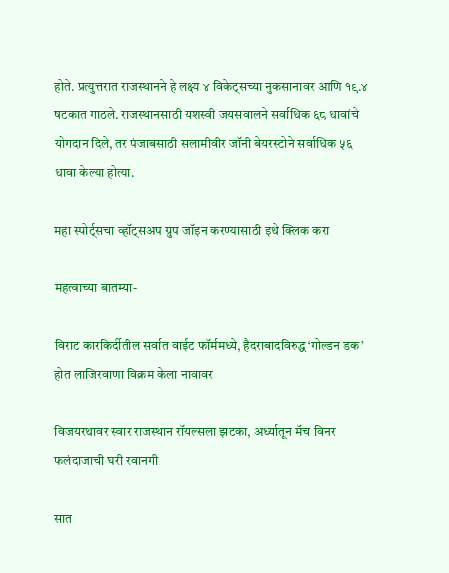होते. प्रत्युत्तरात राजस्थानने हे लक्ष्य ४ विकेट्सच्या नुकसानावर आणि १९.४ षटकात गाठले. राजस्थानसाठी यशस्वी जयसवालने सर्वाधिक ६८ धावांचे योगदान दिले, तर पंजाबसाठी सलामीवीर जॉनी बेयरस्टोने सर्वाधिक ५६ धावा केल्या होत्या.

महा स्पोर्ट्सचा व्हॉट्सअप ग्रुप जॉइन करण्यासाठी इथे क्लिक करा

महत्वाच्या बातम्या-

विराट कारकिर्दीतील सर्वात वाईट फॉर्ममध्ये, हैदराबादविरुद्ध ‘गोल्डन डक’ होत लाजिरवाणा विक्रम केला नावावर

विजयरथावर स्वार राजस्थान रॉयल्सला झटका, अर्ध्यातून मॅच विनर फलंदाजाची घरी रवानगी

सात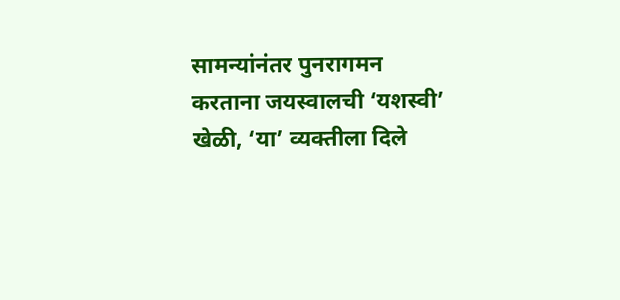सामन्यांनंतर पुनरागमन करताना जयस्वालची ‘यशस्वी’ खेळी, ‘या’ व्यक्तीला दिले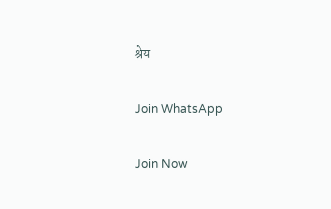श्रेय

Join WhatsApp

Join Now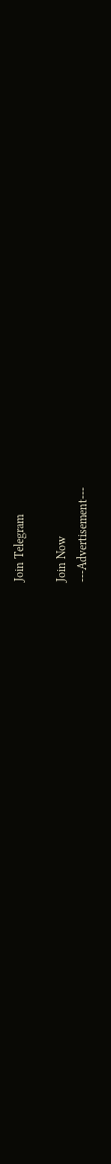Join Telegram

Join Now
---Advertisement---